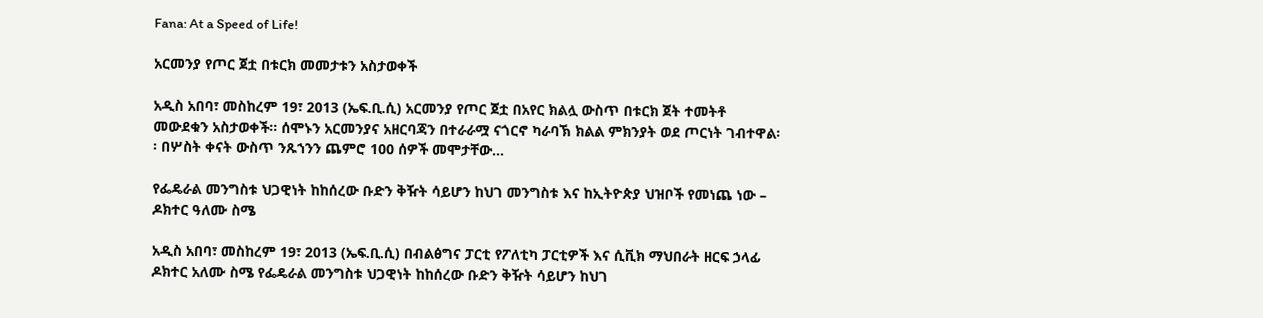Fana: At a Speed of Life!

አርመንያ የጦር ጀቷ በቱርክ መመታቱን አስታወቀች

አዲስ አበባ፣ መስከረም 19፣ 2013 (ኤፍ.ቢ.ሲ) አርመንያ የጦር ጀቷ በአየር ክልሏ ውስጥ በቱርክ ጀት ተመትቶ መውደቁን አስታወቀች፡፡ ሰሞኑን አርመንያና አዘርባጃን በተራራሟ ናጎርኖ ካራባኽ ክልል ምክንያት ወደ ጦርነት ገብተዋል፡፡ በሦስት ቀናት ውስጥ ንጹኀንን ጨምሮ 100 ሰዎች መሞታቸው…

የፌዴራል መንግስቱ ህጋዊነት ከከሰረው ቡድን ቅዥት ሳይሆን ከህገ መንግስቱ እና ከኢትዮጵያ ህዝቦች የመነጨ ነው – ዶክተር ዓለሙ ስሜ

አዲስ አበባ፣ መስከረም 19፣ 2013 (ኤፍ.ቢ.ሲ) በብልፅግና ፓርቲ የፖለቲካ ፓርቲዎች እና ሲቪክ ማህበራት ዘርፍ ኃላፊ ዶክተር አለሙ ስሜ የፌዴራል መንግስቱ ህጋዊነት ከከሰረው ቡድን ቅዥት ሳይሆን ከህገ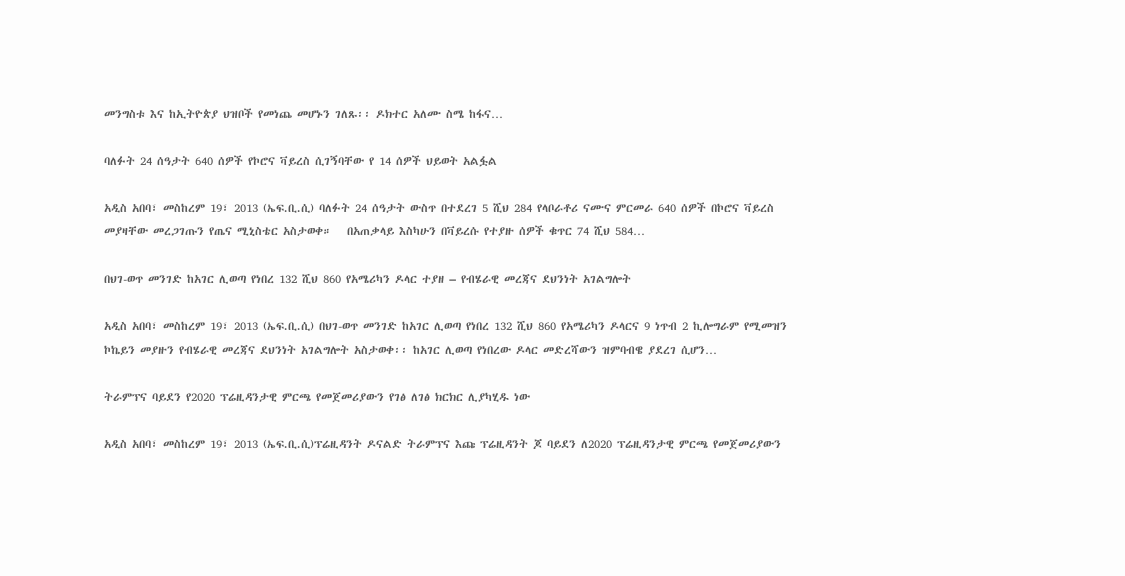መንግስቱ እና ከኢትዮጵያ ህዝቦች የመነጨ መሆኑን ገለጹ፡፡ ዶክተር አለሙ ስሜ ከፋና…

ባለፉት 24 ሰዓታት 640 ሰዎች የኮሮና ቫይረስ ሲገኝባቸው የ 14 ሰዎች ህይወት አልፏል

አዲስ አበባ፣ መስከረም 19፣ 2013 (ኤፍ.ቢ.ሲ) ባለፉት 24 ሰዓታት ውስጥ በተደረገ 5 ሺህ 284 የላቦራቶሪ ናሙና ምርመራ 640 ሰዎች በኮሮና ቫይረስ መያዛቸው መረጋገጡን የጤና ሚኒስቴር አስታወቀ።   በአጠቃላይ እስካሁን በቫይረሱ የተያዙ ሰዎች ቁጥር 74 ሺህ 584…

በህገ-ወጥ መንገድ ከአገር ሊወጣ የነበረ 132 ሺህ 860 የአሜሪካን ዶላር ተያዘ – የብሄራዊ መረጃና ደህንነት አገልግሎት

አዲስ አበባ፣ መስከረም 19፣ 2013 (ኤፍ.ቢ.ሲ) በህገ-ወጥ መንገድ ከአገር ሊወጣ የነበረ 132 ሺህ 860 የአሜሪካን ዶላርና 9 ነጥብ 2 ኪሎግራም የሚመዝን ኮኬይን መያዙን የብሄራዊ መረጃና ደህንነት አገልግሎት አስታወቀ፡፡ ከአገር ሊወጣ የነበረው ዶላር መድረሻውን ዝምባብዌ ያደረገ ሲሆን…

ትራምፕና ባይደን የ2020 ፕሬዚዳንታዊ ምርጫ የመጀመሪያውን የገፅ ለገፅ ክርክር ሊያካሂዱ ነው

አዲስ አበባ፣ መስከረም 19፣ 2013 (ኤፍ.ቢ.ሲ)ፕሬዚዳንት ዶናልድ ትራምፕና እጩ ፕሬዚዳንት ጆ ባይደን ለ2020 ፕሬዚዳንታዊ ምርጫ የመጀመሪያውን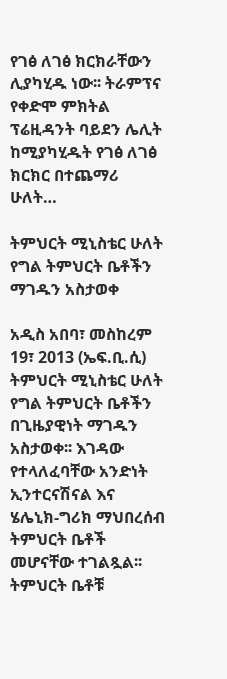የገፅ ለገፅ ክርክራቸውን ሊያካሂዱ ነው፡፡ ትራምፕና የቀድሞ ምክትል ፕሬዚዳንት ባይደን ሌሊት ከሚያካሂዱት የገፅ ለገፅ ክርክር በተጨማሪ ሁለት…

ትምህርት ሚኒስቴር ሁለት የግል ትምህርት ቤቶችን ማገዱን አስታወቀ

አዲስ አበባ፣ መስከረም 19፣ 2013 (ኤፍ.ቢ.ሲ) ትምህርት ሚኒስቴር ሁለት የግል ትምህርት ቤቶችን በጊዜያዊነት ማገዱን አስታወቀ፡፡ እገዳው የተላለፈባቸው አንድነት ኢንተርናሽናል እና ሄሌኒክ-ግሪክ ማህበረሰብ ትምህርት ቤቶች መሆናቸው ተገልጿል፡፡ ትምህርት ቤቶቹ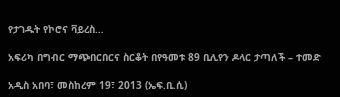የታገዱት የኮሮና ቫይረስ…

አፍሪካ በግብር ማጭበርበርና ስርቆት በየዓመቱ 89 ቢሊየን ዶላር ታጣለች – ተመድ

አዲስ አበባ፣ መስከረም 19፣ 2013 (ኤፍ.ቢ.ሲ)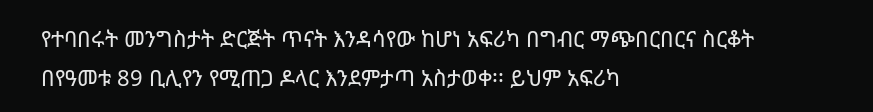የተባበሩት መንግስታት ድርጅት ጥናት እንዳሳየው ከሆነ አፍሪካ በግብር ማጭበርበርና ስርቆት በየዓመቱ 89 ቢሊየን የሚጠጋ ዶላር እንደምታጣ አስታወቀ፡፡ ይህም አፍሪካ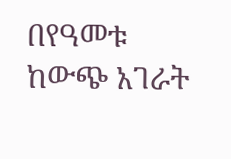በየዓመቱ ከውጭ አገራት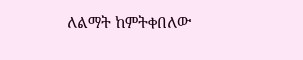ለልማት ከምትቀበለው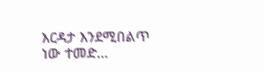እርዳታ እንደሚበልጥ ነው ተመድ…